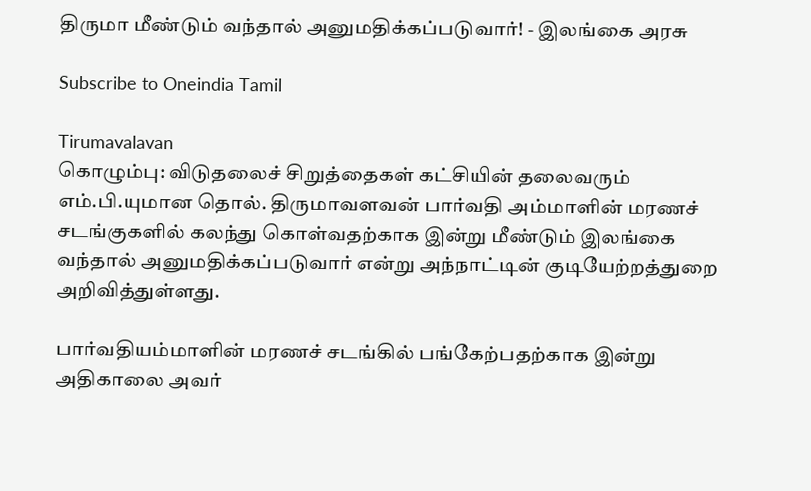திருமா மீண்டும் வந்தால் அனுமதிக்கப்படுவார்! - இலங்கை அரசு

Subscribe to Oneindia Tamil

Tirumavalavan
கொழும்பு: விடுதலைச் சிறுத்தைகள் கட்சியின் தலைவரும் எம்.பி.யுமான தொல். திருமாவளவன் பார்வதி அம்மாளின் மரணச் சடங்குகளில் கலந்து கொள்வதற்காக இன்று மீண்டும் இலங்கை வந்தால் அனுமதிக்கப்படுவார் என்று அந்நாட்டின் குடியேற்றத்துறை அறிவித்துள்ளது.

பார்வதியம்மாளின் மரணச் சடங்கில் பங்கேற்பதற்காக இன்று அதிகாலை அவர்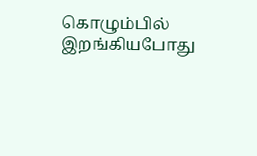கொழும்பில் இறங்கியபோது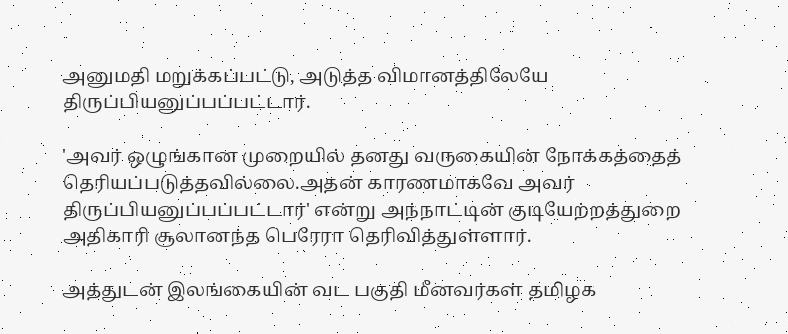அனுமதி மறுக்கப்பட்டு, அடுத்த விமானத்திலேயே திருப்பியனுப்பப்பட்டார்.

'அவர் ஒழுங்கான முறையில் தனது வருகையின் நோக்கத்தைத் தெரியப்படுத்தவில்லை.அதன் காரணமாகவே அவர் திருப்பியனுப்பப்பட்டார்' என்று அந்நாட்டின் குடியேற்றத்துறை அதிகாரி சூலானந்த பெரேரா தெரிவித்துள்ளார்.

அத்துடன் இலங்கையின் வட பகுதி மீனவர்கள் தமிழக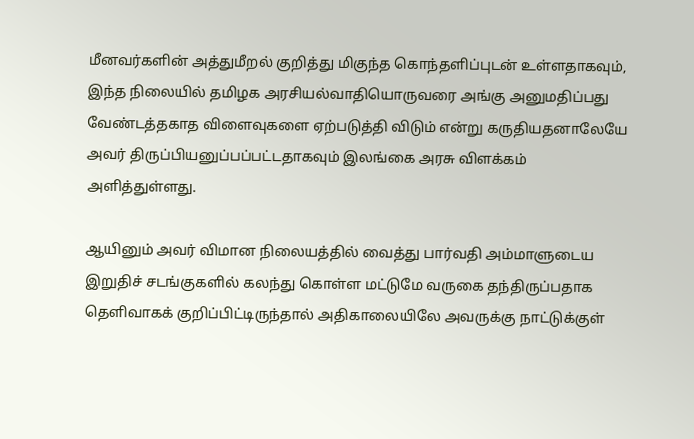மீனவர்களின் அத்துமீறல் குறித்து மிகுந்த கொந்தளிப்புடன் உள்ளதாகவும், இந்த நிலையில் தமிழக அரசியல்வாதியொருவரை அங்கு அனுமதிப்பது வேண்டத்தகாத விளைவுகளை ஏற்படுத்தி விடும் என்று கருதியதனாலேயே அவர் திருப்பியனுப்பப்பட்டதாகவும் இலங்கை அரசு விளக்கம் அளித்துள்ளது.

ஆயினும் அவர் விமான நிலையத்தில் வைத்து பார்வதி அம்மாளுடைய இறுதிச் சடங்குகளில் கலந்து கொள்ள மட்டுமே வருகை தந்திருப்பதாக தெளிவாகக் குறிப்பிட்டிருந்தால் அதிகாலையிலே அவருக்கு நாட்டுக்குள்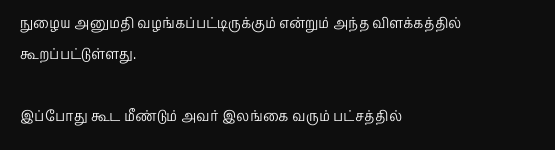நுழைய அனுமதி வழங்கப்பட்டிருக்கும் என்றும் அந்த விளக்கத்தில் கூறப்பட்டுள்ளது.

இப்போது கூட மீண்டும் அவர் இலங்கை வரும் பட்சத்தில்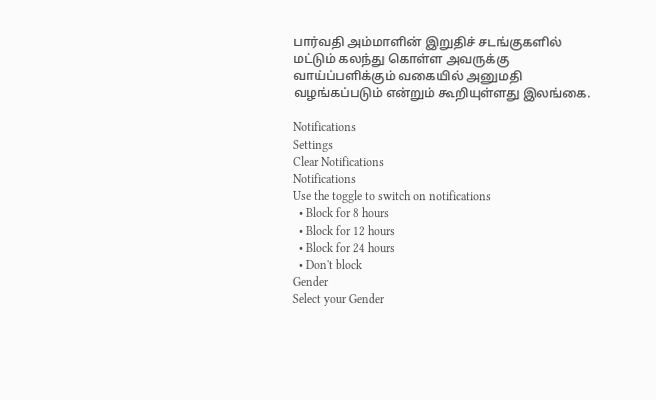பார்வதி அம்மாளின் இறுதிச் சடங்குகளில் மட்டும் கலந்து கொள்ள அவருக்கு வாய்ப்பளிக்கும் வகையில் அனுமதி வழங்கப்படும் என்றும் கூறியுள்ளது இலங்கை.

Notifications
Settings
Clear Notifications
Notifications
Use the toggle to switch on notifications
  • Block for 8 hours
  • Block for 12 hours
  • Block for 24 hours
  • Don't block
Gender
Select your Gender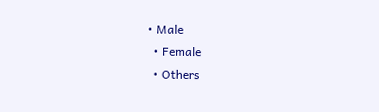• Male
  • Female
  • Others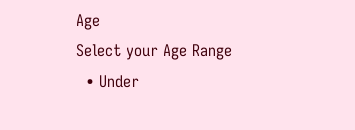Age
Select your Age Range
  • Under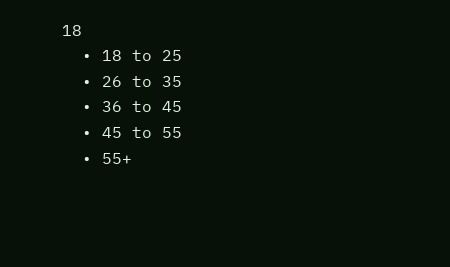18
  • 18 to 25
  • 26 to 35
  • 36 to 45
  • 45 to 55
  • 55+